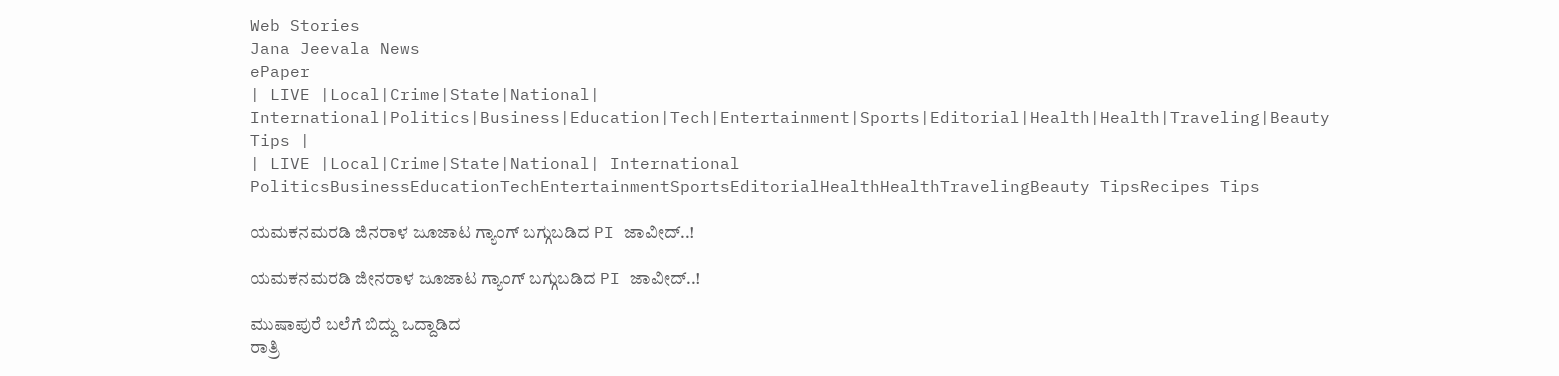Web Stories
Jana Jeevala News
ePaper
| LIVE |Local|Crime|State|National| International|Politics|Business|Education|Tech|Entertainment|Sports|Editorial|Health|Health|Traveling|Beauty Tips |
| LIVE |Local|Crime|State|National| International
PoliticsBusinessEducationTechEntertainmentSportsEditorialHealthHealthTravelingBeauty TipsRecipes Tips

ಯಮಕನಮರಡಿ ಜಿನರಾಳ ಜೂಜಾಟ ಗ್ಯಾಂಗ್ ಬಗ್ಗುಬಡಿದ PI ಜಾವೀದ್..!

ಯಮಕನಮರಡಿ ಜೀನರಾಳ ಜೂಜಾಟ ಗ್ಯಾಂಗ್ ಬಗ್ಗುಬಡಿದ PI ಜಾವೀದ್..!

ಮುಷಾಪುರೆ ಬಲೆಗೆ ಬಿದ್ದು ಒದ್ದಾಡಿದ
ರಾತ್ರಿ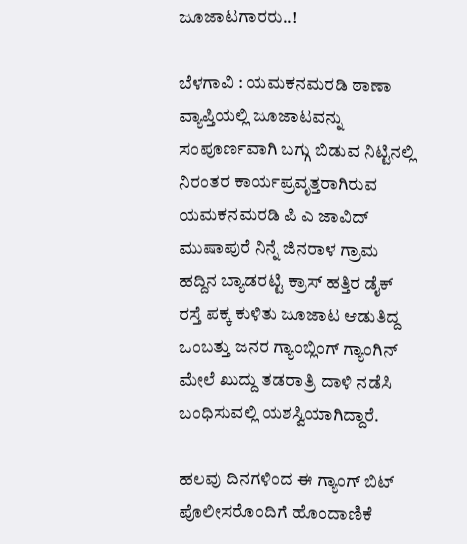ಜೂಜಾಟಗಾರರು..!

ಬೆಳಗಾವಿ : ಯಮಕನಮರಡಿ ಠಾಣಾ ವ್ಯಾಪ್ತಿಯಲ್ಲಿ ಜೂಜಾಟವನ್ನು ಸಂಪೂರ್ಣವಾಗಿ ಬಗ್ಗು ಬಿಡುವ ನಿಟ್ಟಿನಲ್ಲಿ ನಿರಂತರ ಕಾರ್ಯಪ್ರವೃತ್ತರಾಗಿರುವ ಯಮಕನಮರಡಿ ಪಿ ಎ ಜಾವಿದ್ ಮುಷಾಪುರೆ ನಿನ್ನೆ ಜಿನರಾಳ ಗ್ರಾಮ ಹದ್ದಿನ ಬ್ಯಾಡರಟ್ಟಿ ಕ್ರಾಸ್ ಹತ್ತಿರ ಡೈಕ್ ರಸ್ತೆ ಪಕ್ಕ ಕುಳಿತು ಜೂಜಾಟ ಆಡುತಿದ್ದ ಒಂಬತ್ತು ಜನರ ಗ್ಯಾಂಬ್ಲಿಂಗ್ ಗ್ಯಾಂಗಿನ್ ಮೇಲೆ ಖುದ್ದು ತಡರಾತ್ರಿ ದಾಳಿ ನಡೆಸಿ ಬಂಧಿಸುವಲ್ಲಿ ಯಶಸ್ವಿಯಾಗಿದ್ದಾರೆ.

ಹಲವು ದಿನಗಳಿಂದ ಈ ಗ್ಯಾಂಗ್ ಬಿಟ್ ಪೊಲೀಸರೊಂದಿಗೆ ಹೊಂದಾಣಿಕೆ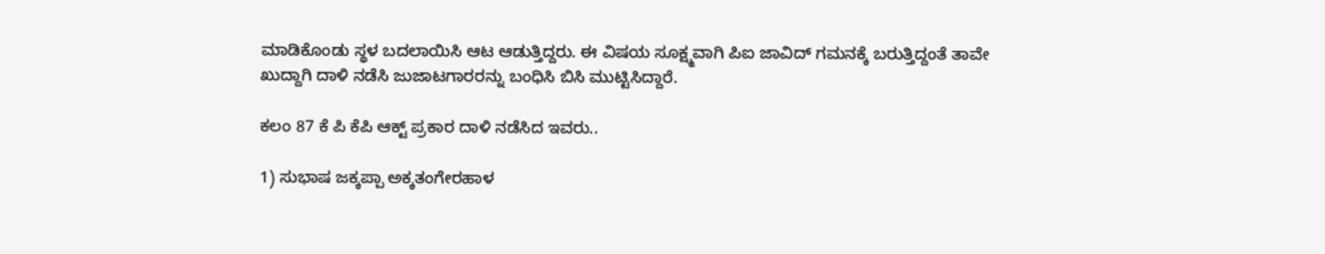ಮಾಡಿಕೊಂಡು ಸ್ಥಳ ಬದಲಾಯಿಸಿ ಆಟ ಆಡುತ್ತಿದ್ದರು. ಈ ವಿಷಯ ಸೂಕ್ಷ್ಮವಾಗಿ ಪಿಐ ಜಾವಿದ್ ಗಮನಕ್ಕೆ ಬರುತ್ತಿದ್ದಂತೆ ತಾವೇ ಖುದ್ದಾಗಿ ದಾಳಿ ನಡೆಸಿ ಜುಜಾಟಗಾರರನ್ನು ಬಂಧಿಸಿ ಬಿಸಿ ಮುಟ್ಟಿಸಿದ್ದಾರೆ.

ಕಲಂ 87 ಕೆ ಪಿ ಕೆಪಿ ಆಕ್ಟ್ ಪ್ರಕಾರ ದಾಳಿ ನಡೆಸಿದ ಇವರು..

1) ಸುಭಾಷ ಜಕ್ಕಪ್ಪಾ ಅಕ್ಕತಂಗೇರಹಾಳ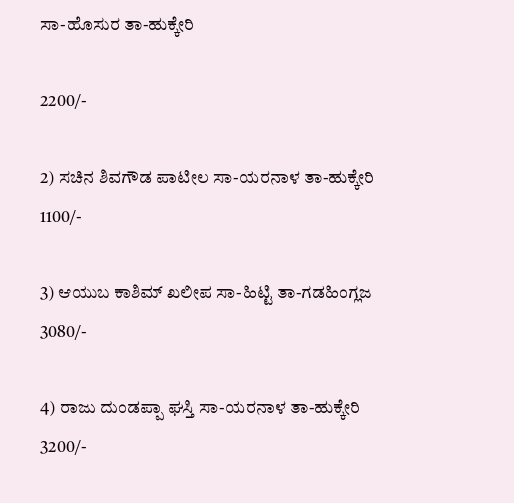ಸಾ-ಹೊಸುರ ತಾ-ಹುಕ್ಕೇರಿ

2200/-

2) ಸಚಿನ ಶಿವಗೌಡ ಪಾಟೀಲ ಸಾ-ಯರನಾಳ ತಾ-ಹುಕ್ಕೇರಿ
1100/-

3) ಆಯುಬ ಕಾಶಿಮ್ ಖಲೀಪ ಸಾ-ಹಿಟ್ಟಿ ತಾ-ಗಡಹಿಂಗ್ಲಜ
3080/-

4) ರಾಜು ದುಂಡಪ್ಪಾ ಘಸ್ತಿ ಸಾ-ಯರನಾಳ ತಾ-ಹುಕ್ಕೇರಿ
3200/-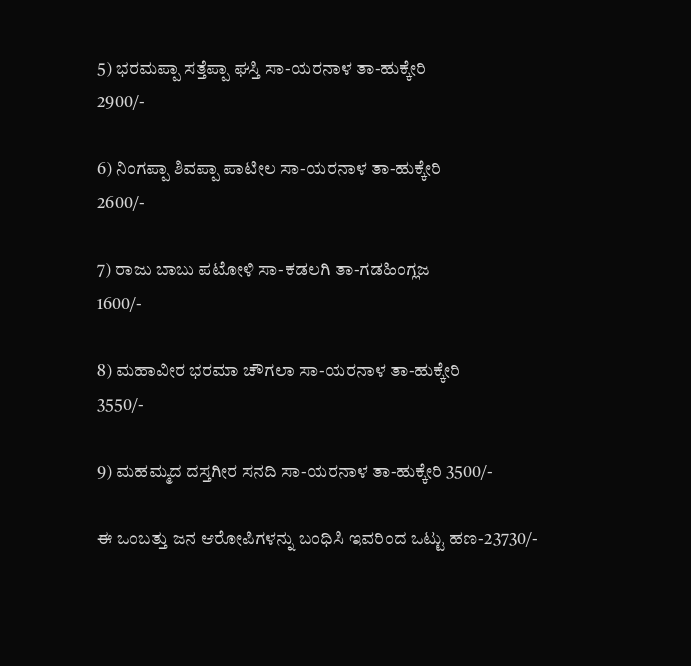5) ಭರಮಪ್ಪಾ ಸತ್ತೆಪ್ಪಾ ಘಸ್ತಿ ಸಾ-ಯರನಾಳ ತಾ-ಹುಕ್ಕೇರಿ
2900/-

6) ನಿಂಗಪ್ಪಾ ಶಿವಪ್ಪಾ ಪಾಟೀಲ ಸಾ-ಯರನಾಳ ತಾ-ಹುಕ್ಕೇರಿ
2600/-

7) ರಾಜು ಬಾಬು ಪಟೋಳಿ ಸಾ-ಕಡಲಗಿ ತಾ-ಗಡಹಿಂಗ್ಲಜ
1600/-

8) ಮಹಾವೀರ ಭರಮಾ ಚೌಗಲಾ ಸಾ-ಯರನಾಳ ತಾ-ಹುಕ್ಕೇರಿ
3550/-

9) ಮಹಮ್ಮದ ದಸ್ತಗೀರ ಸನದಿ ಸಾ-ಯರನಾಳ ತಾ-ಹುಕ್ಕೇರಿ 3500/-

ಈ ಒಂಬತ್ತು ಜನ ಆರೋಪಿಗಳನ್ನು ಬಂಧಿಸಿ ಇವರಿಂದ ಒಟ್ಟು ಹಣ-23730/-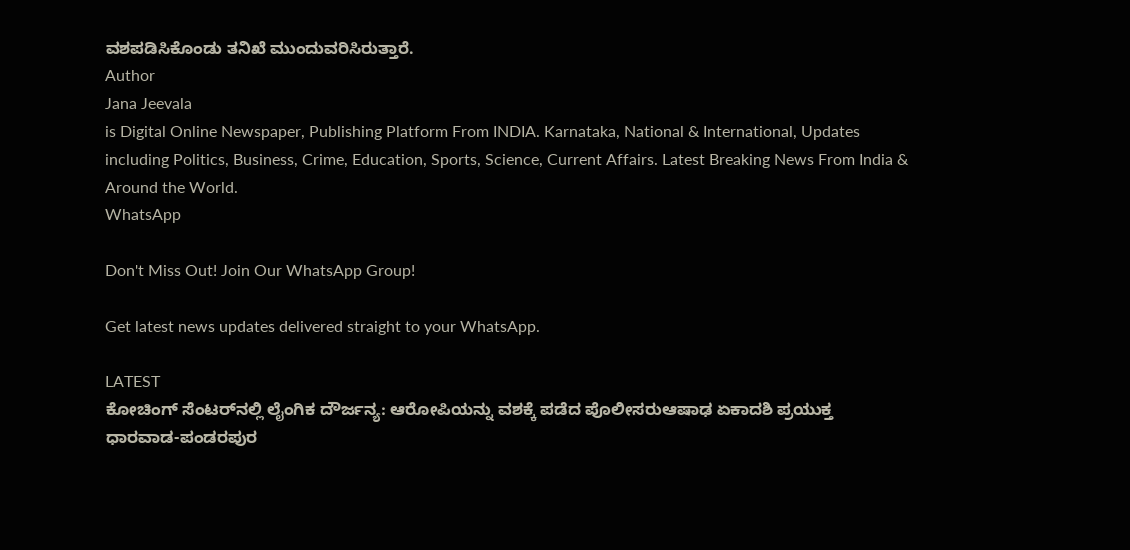ವಶಪಡಿಸಿಕೊಂಡು ತನಿಖೆ ಮುಂದುವರಿಸಿರುತ್ತಾರೆ.
Author
Jana Jeevala
is Digital Online Newspaper, Publishing Platform From INDIA. Karnataka, National & International, Updates including Politics, Business, Crime, Education, Sports, Science, Current Affairs. Latest Breaking News From India & Around the World.
WhatsApp

Don't Miss Out! Join Our WhatsApp Group!

Get latest news updates delivered straight to your WhatsApp.

LATEST
ಕೋಚಿಂಗ್ ಸೆಂಟರ್‌ನಲ್ಲಿ ಲೈಂಗಿಕ ದೌರ್ಜನ್ಯ: ಆರೋಪಿಯನ್ನು ವಶಕ್ಕೆ ಪಡೆದ ಪೊಲೀಸರುಆಷಾಢ ಏಕಾದಶಿ ಪ್ರಯುಕ್ತ ಧಾರವಾಡ-ಪಂಡರಪುರ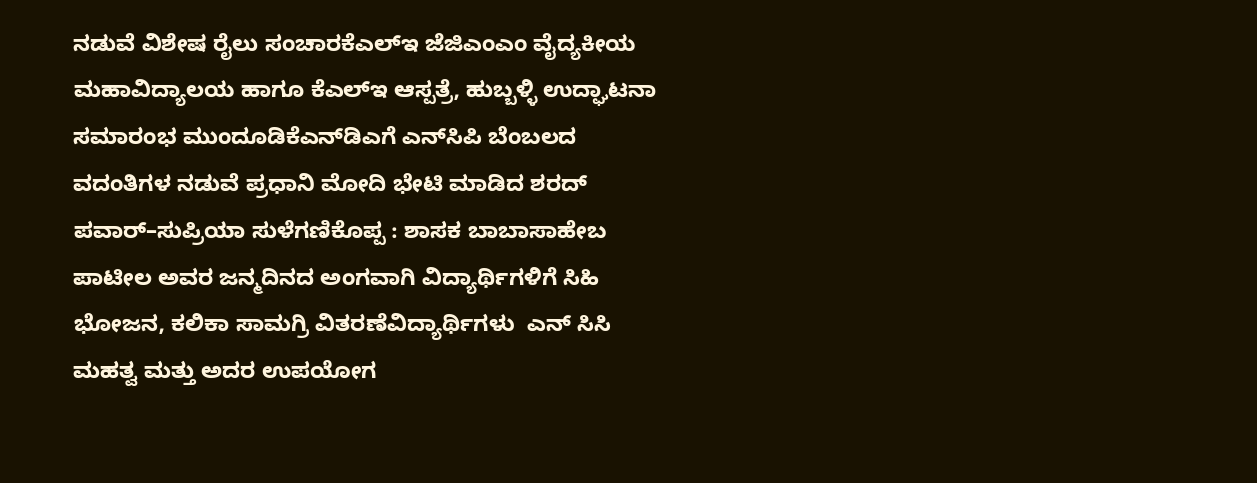ನಡುವೆ ವಿಶೇಷ ರೈಲು ಸಂಚಾರಕೆಎಲ್‌ಇ ಜೆಜಿಎಂಎಂ ವೈದ್ಯಕೀಯ ಮಹಾವಿದ್ಯಾಲಯ ಹಾಗೂ ಕೆಎಲ್‌ಇ ಆಸ್ಪತ್ರೆ, ಹುಬ್ಬಳ್ಳಿ ಉದ್ಘಾಟನಾ ಸಮಾರಂಭ ಮುಂದೂಡಿಕೆಎನ್‌ಡಿಎಗೆ ಎನ್‌ಸಿಪಿ ಬೆಂಬಲದ ವದಂತಿಗಳ ನಡುವೆ ಪ್ರಧಾನಿ ಮೋದಿ ಭೇಟಿ ಮಾಡಿದ ಶರದ್ ಪವಾರ್–ಸುಪ್ರಿಯಾ ಸುಳೆಗಣಿಕೊಪ್ಪ : ಶಾಸಕ ಬಾಬಾಸಾಹೇಬ ಪಾಟೀಲ ಅವರ ಜನ್ಮದಿನದ ಅಂಗವಾಗಿ ವಿದ್ಯಾರ್ಥಿಗಳಿಗೆ ಸಿಹಿ ಭೋಜನ, ಕಲಿಕಾ ಸಾಮಗ್ರಿ ವಿತರಣೆವಿದ್ಯಾರ್ಥಿಗಳು  ಎನ್ ಸಿಸಿ   ಮಹತ್ವ ಮತ್ತು ಅದರ ಉಪಯೋಗ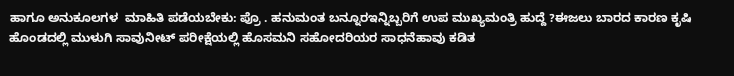ಹಾಗೂ ಅನುಕೂಲಗಳ  ಮಾಹಿತಿ ಪಡೆಯಬೇಕು: ಪ್ರೊ . ಹನುಮಂತ ಬನ್ನೂರಇನ್ನಿಬ್ಬರಿಗೆ ಉಪ ಮುಖ್ಯಮಂತ್ರಿ ಹುದ್ದೆ ?ಈಜಲು ಬಾರದ ಕಾರಣ ಕೃಷಿ ಹೊಂಡದಲ್ಲಿ ಮುಳುಗಿ ಸಾವುನೀಟ್ ಪರೀಕ್ಷೆಯಲ್ಲಿ ಹೊಸಮನಿ ಸಹೋದರಿಯರ ಸಾಧನೆಹಾವು ಕಡಿತ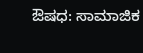ಔಷಧ: ಸಾಮಾಜಿಕ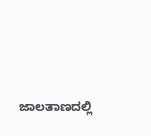ಜಾಲತಾಣದಲ್ಲಿ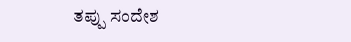ತಪ್ಪು ಸಂದೇಶ